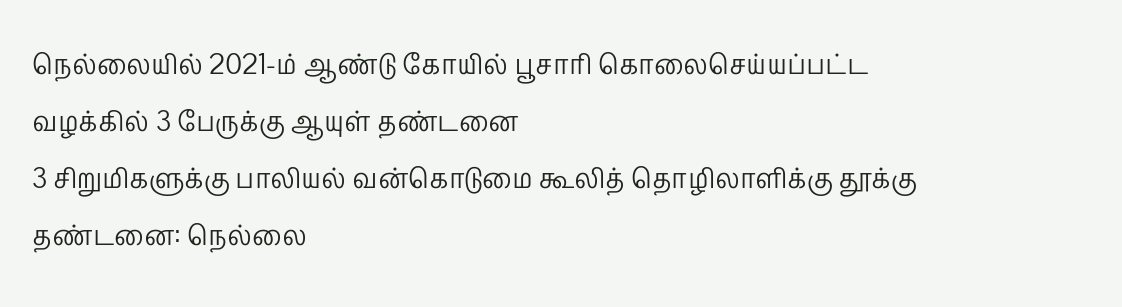நெல்லையில் 2021-ம் ஆண்டு கோயில் பூசாரி கொலைசெய்யப்பட்ட வழக்கில் 3 பேருக்கு ஆயுள் தண்டனை
3 சிறுமிகளுக்கு பாலியல் வன்கொடுமை கூலித் தொழிலாளிக்கு தூக்கு தண்டனை: நெல்லை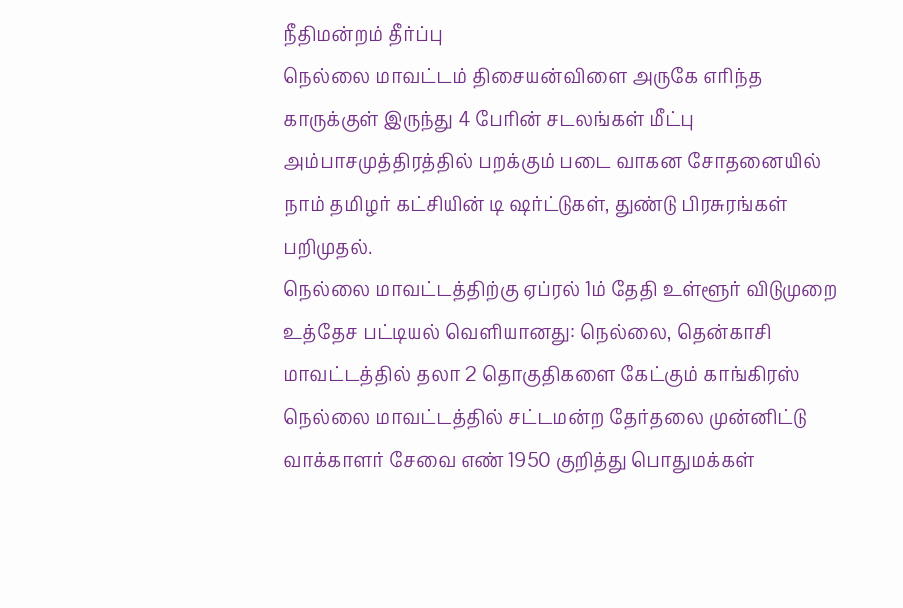நீதிமன்றம் தீர்ப்பு
நெல்லை மாவட்டம் திசையன்விளை அருகே எரிந்த காருக்குள் இருந்து 4 பேரின் சடலங்கள் மீட்பு
அம்பாசமுத்திரத்தில் பறக்கும் படை வாகன சோதனையில் நாம் தமிழர் கட்சியின் டி ஷர்ட்டுகள், துண்டு பிரசுரங்கள் பறிமுதல்.
நெல்லை மாவட்டத்திற்கு ஏப்ரல் 1ம் தேதி உள்ளூர் விடுமுறை
உத்தேச பட்டியல் வெளியானது: நெல்லை, தென்காசி மாவட்டத்தில் தலா 2 தொகுதிகளை கேட்கும் காங்கிரஸ்
நெல்லை மாவட்டத்தில் சட்டமன்ற தேர்தலை முன்னிட்டு வாக்காளர் சேவை எண் 1950 குறித்து பொதுமக்கள்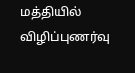மத்தியில் விழிப்புணர்வு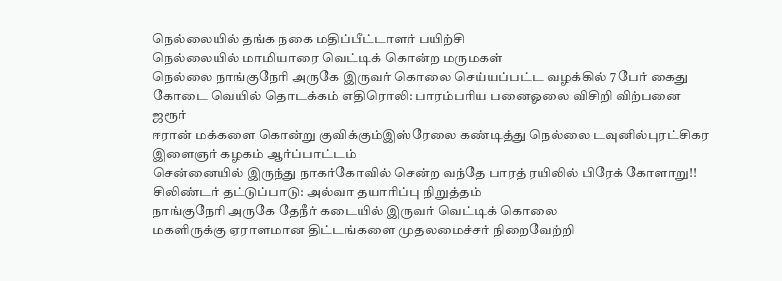நெல்லையில் தங்க நகை மதிப்பீட்டாளர் பயிற்சி
நெல்லையில் மாமியாரை வெட்டிக் கொன்ற மருமகள்
நெல்லை நாங்குநேரி அருகே இருவர் கொலை செய்யப்பட்ட வழக்கில் 7 பேர் கைது
கோடை வெயில் தொடக்கம் எதிரொலி: பாரம்பரிய பனைஓலை விசிறி விற்பனை ஜரூர்
ஈரான் மக்களை கொன்று குவிக்கும்இஸ்ரேலை கண்டித்து நெல்லை டவுனில்புரட்சிகர இளைஞர் கழகம் ஆர்ப்பாட்டம்
சென்னையில் இருந்து நாகர்கோவில் சென்ற வந்தே பாரத் ரயிலில் பிரேக் கோளாறு!!
சிலிண்டர் தட்டுப்பாடு: அல்வா தயாரிப்பு நிறுத்தம்
நாங்குநேரி அருகே தேநீர் கடையில் இருவர் வெட்டிக் கொலை
மகளிருக்கு ஏராளமான திட்டங்களை முதலமைச்சர் நிறைவேற்றி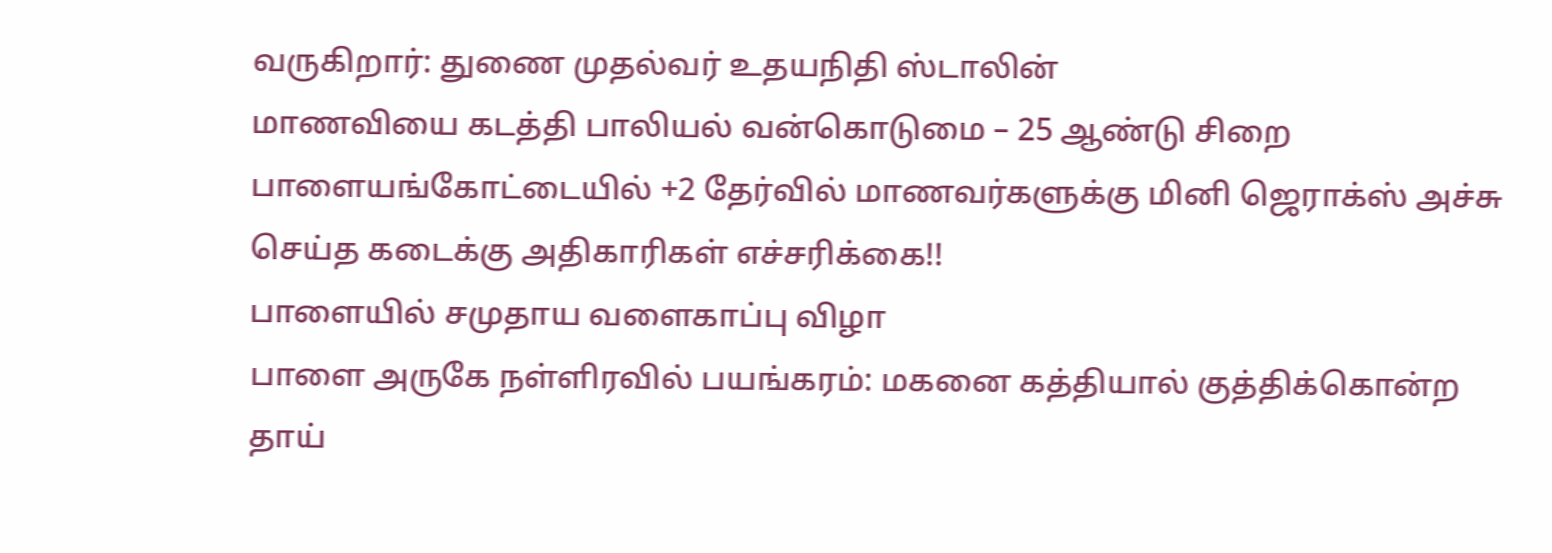வருகிறார்: துணை முதல்வர் உதயநிதி ஸ்டாலின்
மாணவியை கடத்தி பாலியல் வன்கொடுமை – 25 ஆண்டு சிறை
பாளையங்கோட்டையில் +2 தேர்வில் மாணவர்களுக்கு மினி ஜெராக்ஸ் அச்சு செய்த கடைக்கு அதிகாரிகள் எச்சரிக்கை!!
பாளையில் சமுதாய வளைகாப்பு விழா
பாளை அருகே நள்ளிரவில் பயங்கரம்: மகனை கத்தியால் குத்திக்கொன்ற தாய்